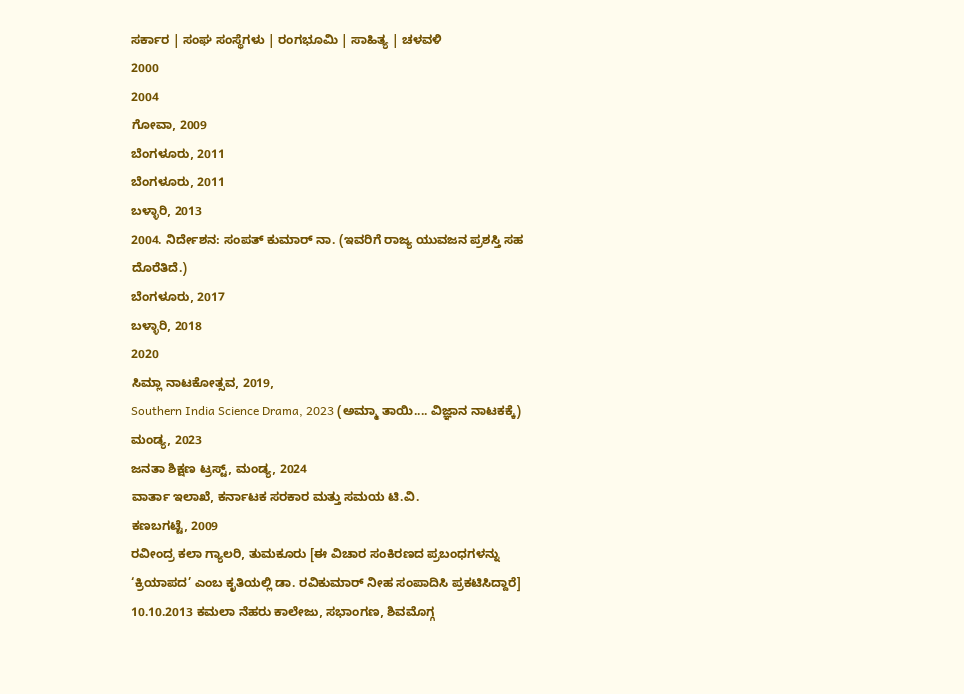ಸರ್ಕಾರ | ಸಂಘ ಸಂಸ್ಥೆಗಳು | ರಂಗಭೂಮಿ | ಸಾಹಿತ್ಯ | ಚಳವಳಿ
2000
2004
ಗೋವಾ, 2009
ಬೆಂಗಳೂರು, 2011
ಬೆಂಗಳೂರು, 2011
ಬಳ್ಳಾರಿ, 2013
2004. ನಿರ್ದೇಶನ: ಸಂಪತ್ ಕುಮಾರ್ ನಾ. (ಇವರಿಗೆ ರಾಜ್ಯ ಯುವಜನ ಪ್ರಶಸ್ತಿ ಸಹ ದೊರೆತಿದೆ.)
ಬೆಂಗಳೂರು, 2017
ಬಳ್ಳಾರಿ, 2018
2020
ಸಿಮ್ಲಾ ನಾಟಕೋತ್ಸವ, 2019,
Southern India Science Drama, 2023 (ಅಮ್ಮಾ ತಾಯಿ.... ವಿಜ್ಞಾನ ನಾಟಕಕ್ಕೆ)
ಮಂಡ್ಯ, 2023
ಜನತಾ ಶಿಕ್ಷಣ ಟ್ರಸ್ಟ್, ಮಂಡ್ಯ, 2024
ವಾರ್ತಾ ಇಲಾಖೆ, ಕರ್ನಾಟಕ ಸರಕಾರ ಮತ್ತು ಸಮಯ ಟಿ.ವಿ.
ಕಣಬಗಟ್ಟೆ, 2009
ರವೀಂದ್ರ ಕಲಾ ಗ್ಯಾಲರಿ, ತುಮಕೂರು [ಈ ವಿಚಾರ ಸಂಕಿರಣದ ಪ್ರಬಂಧಗಳನ್ನು ‘ಕ್ರಿಯಾಪದ’ ಎಂಬ ಕೃತಿಯಲ್ಲಿ ಡಾ. ರವಿಕುಮಾರ್ ನೀಹ ಸಂಪಾದಿಸಿ ಪ್ರಕಟಿಸಿದ್ದಾರೆ]
10.10.2013 ಕಮಲಾ ನೆಹರು ಕಾಲೇಜು, ಸಭಾಂಗಣ, ಶಿವಮೊಗ್ಗ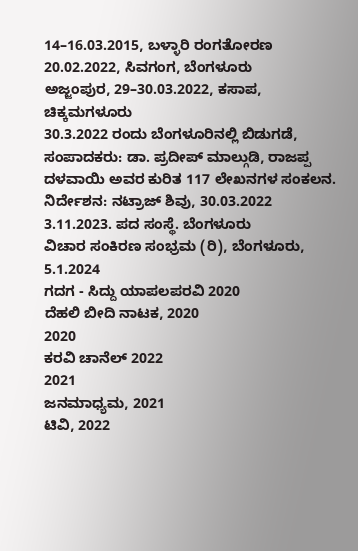14–16.03.2015, ಬಳ್ಳಾರಿ ರಂಗತೋರಣ
20.02.2022, ಸಿವಗಂಗ, ಬೆಂಗಳೂರು
ಅಜ್ಜಂಪುರ, 29–30.03.2022, ಕಸಾಪ, ಚಿಕ್ಕಮಗಳೂರು
30.3.2022 ರಂದು ಬೆಂಗಳೂರಿನಲ್ಲಿ ಬಿಡುಗಡೆ, ಸಂಪಾದಕರು: ಡಾ. ಪ್ರದೀಪ್ ಮಾಲ್ಗುಡಿ, ರಾಜಪ್ಪ ದಳವಾಯಿ ಅವರ ಕುರಿತ 117 ಲೇಖನಗಳ ಸಂಕಲನ.
ನಿರ್ದೇಶನ: ನಟ್ರಾಜ್ ಶಿವು, 30.03.2022
3.11.2023. ಪದ ಸಂಸ್ಥೆ. ಬೆಂಗಳೂರು
ವಿಚಾರ ಸಂಕಿರಣ ಸಂಭ್ರಮ (ರಿ), ಬೆಂಗಳೂರು, 5.1.2024
ಗದಗ - ಸಿದ್ದು ಯಾಪಲಪರವಿ 2020
ದೆಹಲಿ ಬೀದಿ ನಾಟಕ, 2020
2020
ಕರವಿ ಚಾನೆಲ್ 2022
2021
ಜನಮಾಧ್ಯಮ, 2021
ಟಿವಿ, 2022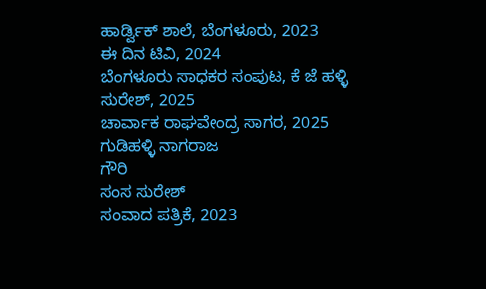ಹಾರ್ಡ್ವಿಕ್ ಶಾಲೆ, ಬೆಂಗಳೂರು, 2023
ಈ ದಿನ ಟಿವಿ, 2024
ಬೆಂಗಳೂರು ಸಾಧಕರ ಸಂಪುಟ, ಕೆ ಜೆ ಹಳ್ಳಿ ಸುರೇಶ್, 2025
ಚಾರ್ವಾಕ ರಾಘವೇಂದ್ರ ಸಾಗರ, 2025
ಗುಡಿಹಳ್ಳಿ ನಾಗರಾಜ
ಗೌರಿ
ಸಂಸ ಸುರೇಶ್
ಸಂವಾದ ಪತ್ರಿಕೆ, 2023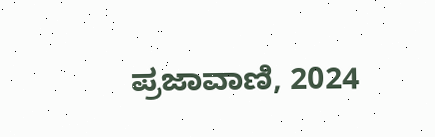ಪ್ರಜಾವಾಣಿ, 2024